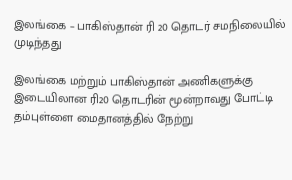இலங்கை – பாகிஸ்தான் ரி 20 தொடர் சமநிலையில் முடிந்தது

இலங்கை மற்றும் பாகிஸ்தான் அணிகளுக்கு இடையிலான ரி20 தொடரின் மூன்றாவது போட்டி தம்புள்ளை மைதானத்தில் நேற்று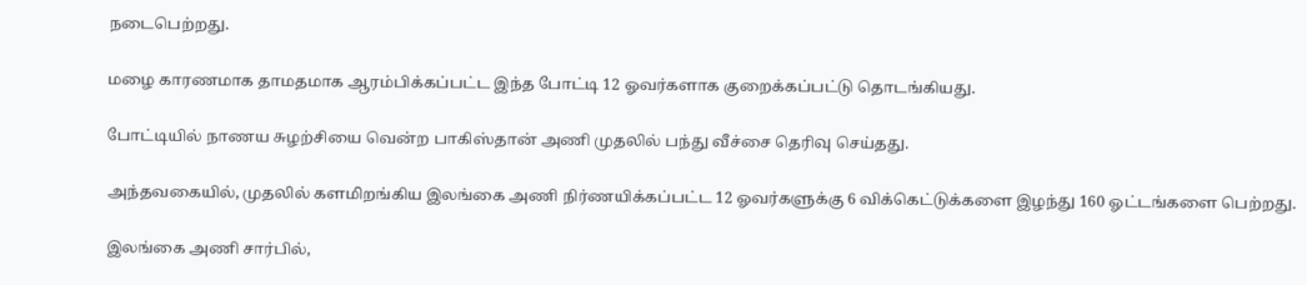நடைபெற்றது.

மழை காரணமாக தாமதமாக ஆரம்பிக்கப்பட்ட இந்த போட்டி 12 ஓவர்களாக குறைக்கப்பட்டு தொடங்கியது.

போட்டியில் நாணய சுழற்சியை வென்ற பாகிஸ்தான் அணி முதலில் பந்து வீச்சை தெரிவு செய்தது.

அந்தவகையில், முதலில் களமிறங்கிய இலங்கை அணி நிர்ணயிக்கப்பட்ட 12 ஓவர்களுக்கு 6 விக்கெட்டுக்களை இழந்து 160 ஓட்டங்களை பெற்றது.

இலங்கை அணி சார்பில்,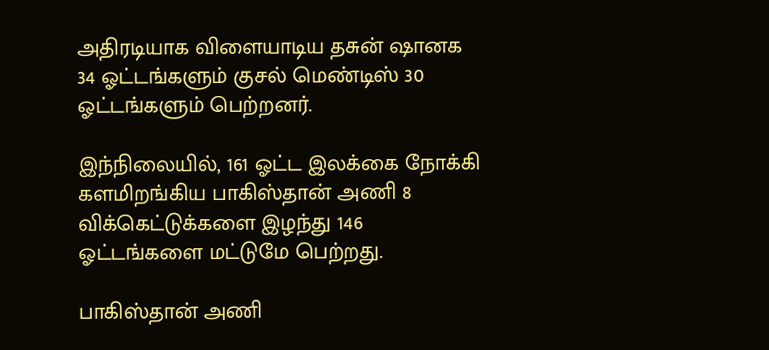அதிரடியாக விளையாடிய தசுன் ஷானக 34 ஓட்டங்களும் குசல் மெண்டிஸ் 30 ஓட்டங்களும் பெற்றனர்.

இந்நிலையில், 161 ஓட்ட இலக்கை நோக்கி களமிறங்கிய பாகிஸ்தான் அணி 8 விக்கெட்டுக்களை இழந்து 146 ஓட்டங்களை மட்டுமே பெற்றது.

பாகிஸ்தான் அணி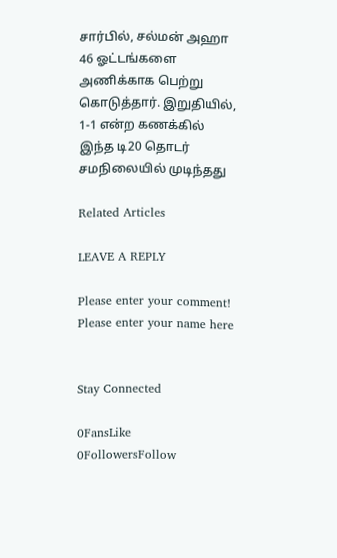சார்பில், சல்மன் அஹா 46 ஓட்டங்களை அணிக்காக பெற்று கொடுத்தார். இறுதியில், 1-1 என்ற கணக்கில் இந்த டி20 தொடர் சமநிலையில் முடிந்தது

Related Articles

LEAVE A REPLY

Please enter your comment!
Please enter your name here


Stay Connected

0FansLike
0FollowersFollow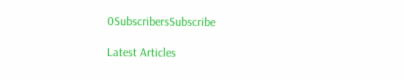0SubscribersSubscribe

Latest Articles